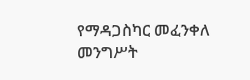የማዳጋስካር መፈንቀለ መንግሥት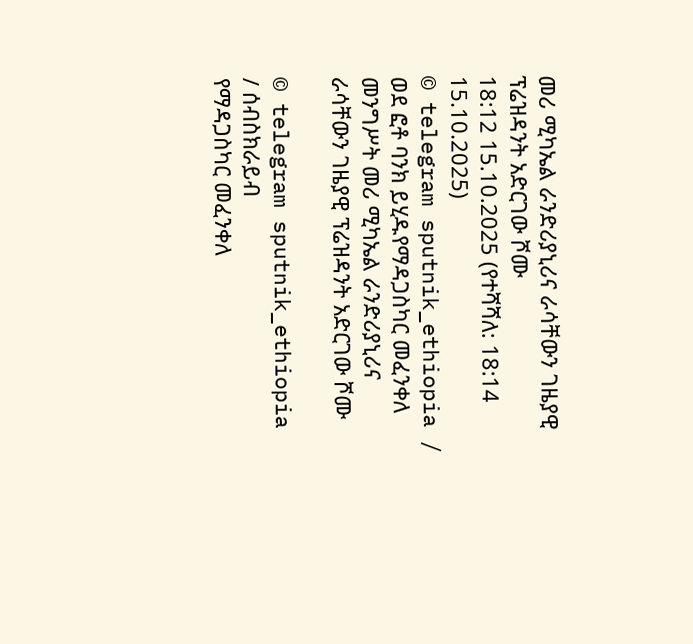መሪ ሚካኤል ራንድሪያኒሪና ራሳቸውን ገዜያዊ ፕሬዝዳንት አድርገው ሾሙ
18:12 15.10.2025 (የተሻሻለ: 18:14 15.10.2025)
© telegram sputnik_ethiopia / ወደ ፎቶ ባንክ ይሂዱየማዳጋስካር መፈንቀለ መንግሥት መሪ ሚካኤል ራንድሪያኒሪና ራሳቸውን ገዜያዊ ፕሬዝዳንት አድርገው ሾሙ

© telegram sputnik_ethiopia
/ ሰብስክራይብ
የማዳጋስካር መፈንቀለ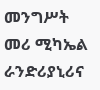መንግሥት መሪ ሚካኤል ራንድሪያኒሪና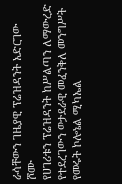ራሳቸውን ገዜያዊ ፕሬዝዳንት አድርገው ሾሙ
የሀገሪቱን ፕሬዝዳንት ከሥልጣን ለማውረድ የተደረገውን ወታደራዊ መፈንቅለ መንግሥት የመሩት ኮሎኔል ሚካኤል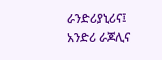ራንድሪያኒሪና፤ አንድሪ ራጆሊና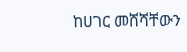ከሀገር መሸሻቸውን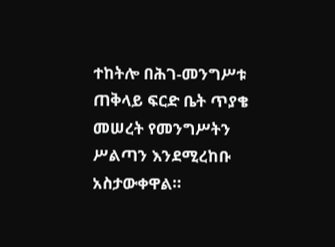ተከትሎ በሕገ-መንግሥቱ ጠቅላይ ፍርድ ቤት ጥያቄ መሠረት የመንግሥትን ሥልጣን እንደሚረከቡ አስታውቀዋል።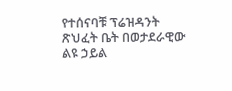የተሰናባቹ ፕሬዝዳንት ጽህፈት ቤት በወታደራዊው ልዩ ኃይል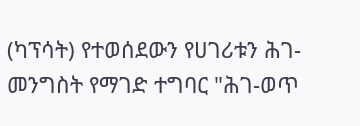(ካፕሳት) የተወሰደውን የሀገሪቱን ሕገ-መንግስት የማገድ ተግባር "ሕገ-ወጥ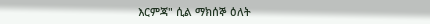እርምጃ" ሲል ማክሰኞ ዕለት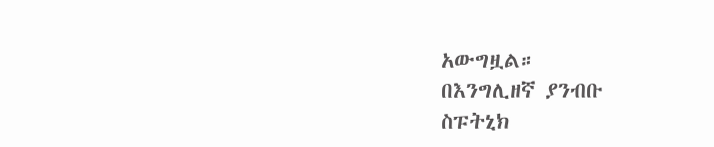አውግዟል።
በእንግሊዘኛ ያንብቡ
ስፑትኒክ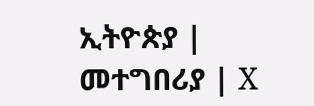ኢትዮጵያ | መተግበሪያ | X